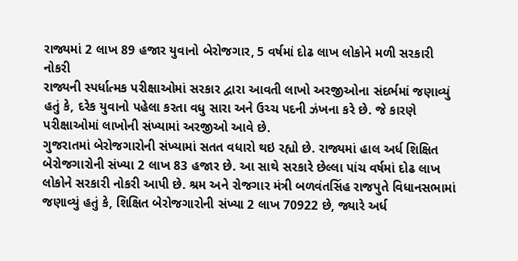રાજ્યમાં 2 લાખ 89 હજાર યુવાનો બેરોજગાર, 5 વર્ષમાં દોઢ લાખ લોકોને મળી સરકારી નોકરી
રાજ્યની સ્પર્ધાત્મક પરીક્ષાઓમાં સરકાર દ્વારા આવતી લાખો અરજીઓના સંદર્ભમાં જણાવ્યું હતું કે, દરેક યુવાનો પહેલા કરતા વધુ સારા અને ઉચ્ચ પદની ઝંખના કરે છે. જે કારણે પરીક્ષાઓમાં લાખોની સંખ્યામાં અરજીઓ આવે છે.
ગુજરાતમાં બેરોજગારોની સંખ્યામાં સતત વધારો થઇ રહ્યો છે. રાજ્યમાં હાલ અર્ધ શિક્ષિત બેરોજગારોની સંખ્યા 2 લાખ 83 હજાર છે. આ સાથે સરકારે છેલ્લા પાંચ વર્ષમાં દોઢ લાખ લોકોને સરકારી નોકરી આપી છે. શ્રમ અને રોજગાર મંત્રી બળવંતસિંહ રાજપુતે વિધાનસભામાં જણાવ્યું હતું કે, શિક્ષિત બેરોજગારોની સંખ્યા 2 લાખ 70922 છે, જ્યારે અર્ધ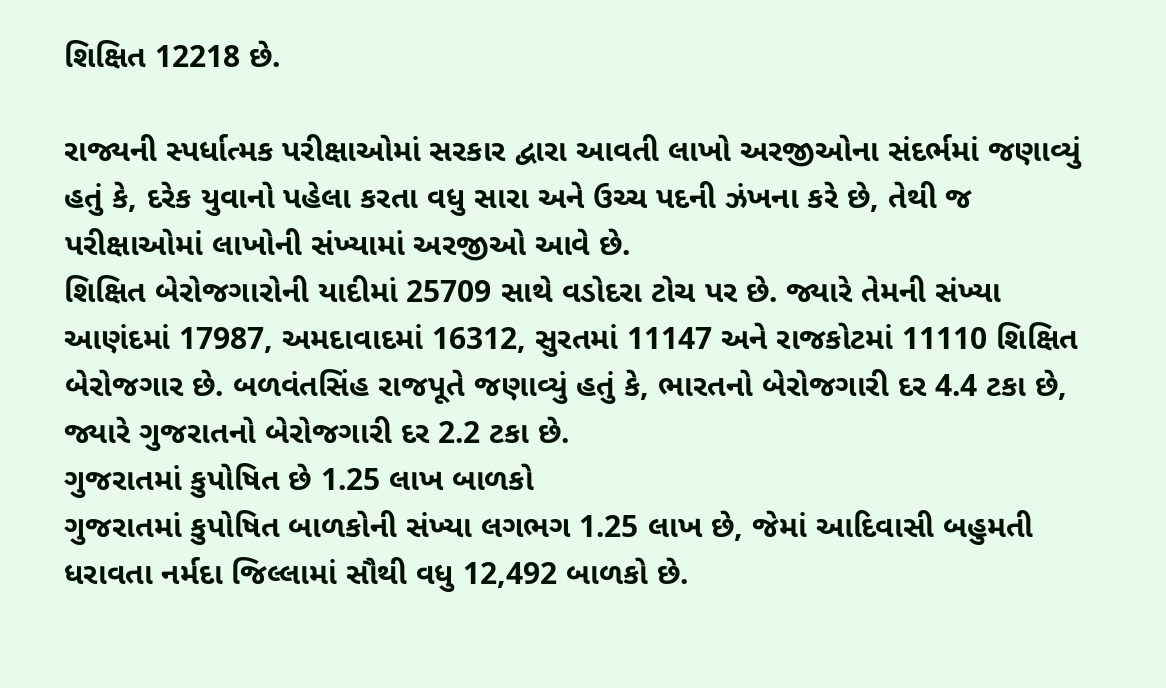શિક્ષિત 12218 છે.

રાજ્યની સ્પર્ધાત્મક પરીક્ષાઓમાં સરકાર દ્વારા આવતી લાખો અરજીઓના સંદર્ભમાં જણાવ્યું હતું કે, દરેક યુવાનો પહેલા કરતા વધુ સારા અને ઉચ્ચ પદની ઝંખના કરે છે, તેથી જ પરીક્ષાઓમાં લાખોની સંખ્યામાં અરજીઓ આવે છે.
શિક્ષિત બેરોજગારોની યાદીમાં 25709 સાથે વડોદરા ટોચ પર છે. જ્યારે તેમની સંખ્યા આણંદમાં 17987, અમદાવાદમાં 16312, સુરતમાં 11147 અને રાજકોટમાં 11110 શિક્ષિત બેરોજગાર છે. બળવંતસિંહ રાજપૂતે જણાવ્યું હતું કે, ભારતનો બેરોજગારી દર 4.4 ટકા છે, જ્યારે ગુજરાતનો બેરોજગારી દર 2.2 ટકા છે.
ગુજરાતમાં કુપોષિત છે 1.25 લાખ બાળકો
ગુજરાતમાં કુપોષિત બાળકોની સંખ્યા લગભગ 1.25 લાખ છે, જેમાં આદિવાસી બહુમતી ધરાવતા નર્મદા જિલ્લામાં સૌથી વધુ 12,492 બાળકો છે.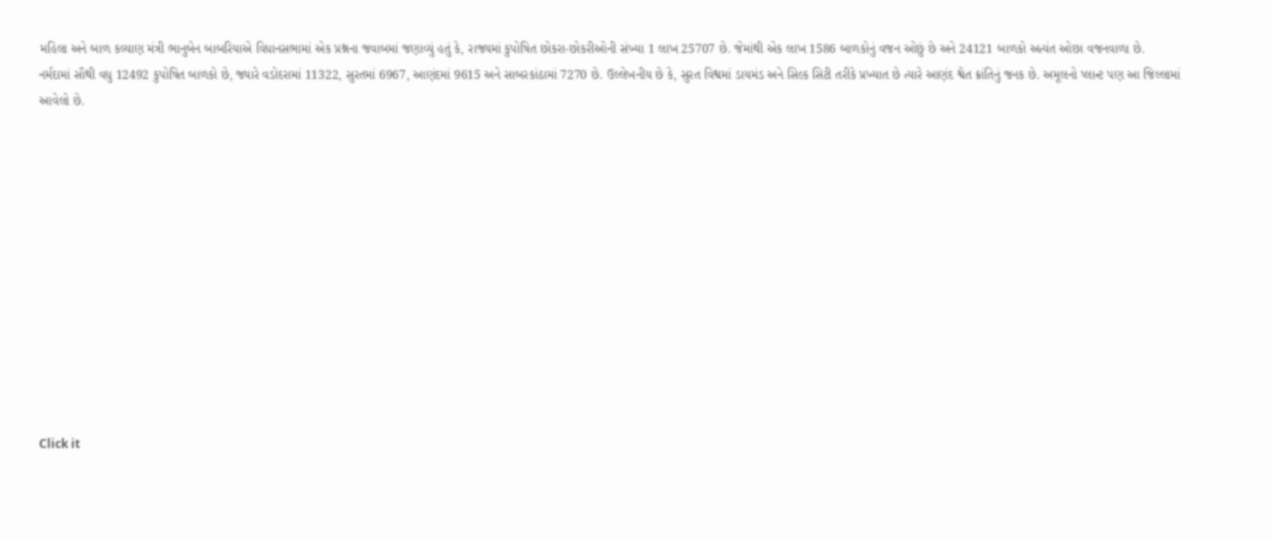મહિલા અને બાળ કલ્યાણ મંત્રી ભાનુબેન બાબરિયાએ વિધાનસભામાં એક પ્રશ્નના જવાબમાં જણાવ્યું હતું કે, રાજ્યમાં કુપોષિત છોકરા-છોકરીઓની સંખ્યા 1 લાખ 25707 છે. જેમાંથી એક લાખ 1586 બાળકોનું વજન ઓછું છે અને 24121 બાળકો અત્યંત ઓછા વજનવાળા છે.
નર્મદામાં સૌથી વધુ 12492 કુપોષિત બાળકો છે, જ્યારે વડોદરામાં 11322, સુરતમાં 6967, આણંદમાં 9615 અને સાબરકાંઠામાં 7270 છે. ઉલ્લેખનીય છે કે, સુરત વિશ્વમાં ડાયમંડ અને સિલ્ક સિટી તરીકે પ્રખ્યાત છે ત્યારે આણંદ શ્વેત ક્રાંતિનું જનક છે. અમૂલનો પ્લાન્ટ પણ આ જિલ્લામાં આવેલો છે.












Click it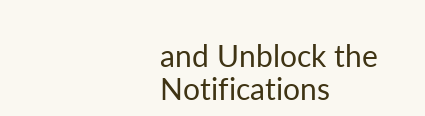and Unblock the Notifications